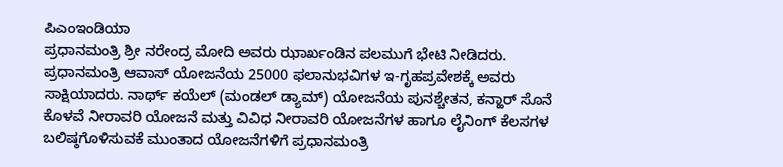ಪಿಎಂಇಂಡಿಯಾ
ಪ್ರಧಾನಮಂತ್ರಿ ಶ್ರೀ ನರೇಂದ್ರ ಮೋದಿ ಅವರು ಝಾರ್ಖಂಡಿನ ಪಲಮುಗೆ ಭೇಟಿ ನೀಡಿದರು. ಪ್ರಧಾನಮಂತ್ರಿ ಆವಾಸ್ ಯೋಜನೆಯ 25000 ಫಲಾನುಭವಿಗಳ ಇ-ಗೃಹಪ್ರವೇಶಕ್ಕೆ ಅವರು ಸಾಕ್ಷಿಯಾದರು. ನಾರ್ಥ್ ಕಯೆಲ್ (ಮಂಡಲ್ ಡ್ಯಾಮ್) ಯೋಜನೆಯ ಪುನಶ್ಚೇತನ, ಕನ್ಹಾರ್ ಸೊನೆ ಕೊಳವೆ ನೀರಾವರಿ ಯೋಜನೆ ಮತ್ತು ವಿವಿಧ ನೀರಾವರಿ ಯೋಜನೆಗಳ ಹಾಗೂ ಲೈನಿಂಗ್ ಕೆಲಸಗಳ ಬಲಿಷ್ಠಗೊಳಿಸುವಕೆ ಮುಂತಾದ ಯೋಜನೆಗಳಿಗೆ ಪ್ರಧಾನಮಂತ್ರಿ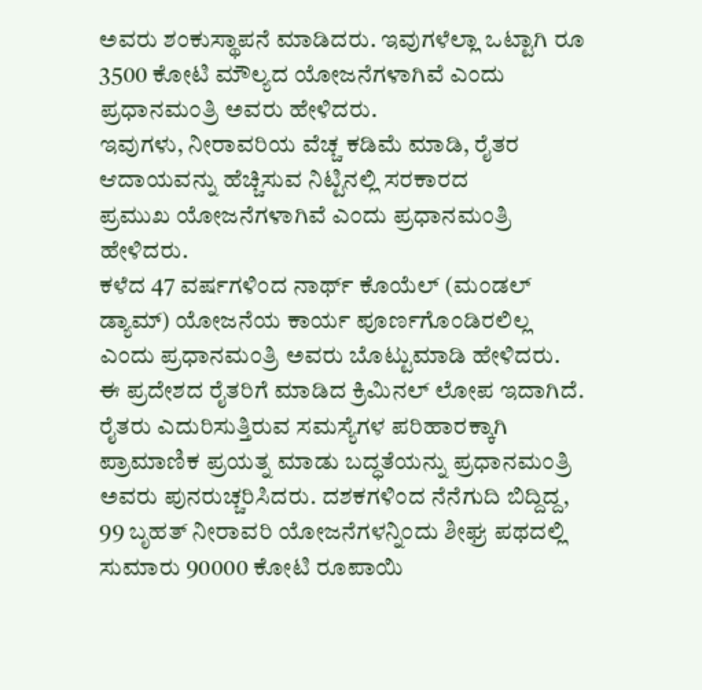ಅವರು ಶಂಕುಸ್ಥಾಪನೆ ಮಾಡಿದರು. ಇವುಗಳೆಲ್ಲಾ ಒಟ್ಟಾಗಿ ರೂ 3500 ಕೋಟಿ ಮೌಲ್ಯದ ಯೋಜನೆಗಳಾಗಿವೆ ಎಂದು ಪ್ರಧಾನಮಂತ್ರಿ ಅವರು ಹೇಳಿದರು.
ಇವುಗಳು, ನೀರಾವರಿಯ ವೆಚ್ಚ ಕಡಿಮೆ ಮಾಡಿ, ರೈತರ ಆದಾಯವನ್ನು ಹೆಚ್ಚಿಸುವ ನಿಟ್ಟಿನಲ್ಲಿ ಸರಕಾರದ
ಪ್ರಮುಖ ಯೋಜನೆಗಳಾಗಿವೆ ಎಂದು ಪ್ರಧಾನಮಂತ್ರಿ ಹೇಳಿದರು.
ಕಳೆದ 47 ವರ್ಷಗಳಿಂದ ನಾರ್ಥ್ ಕೊಯೆಲ್ (ಮಂಡಲ್ ಡ್ಯಾಮ್) ಯೋಜನೆಯ ಕಾರ್ಯ ಪೂರ್ಣಗೊಂಡಿರಲಿಲ್ಲ ಎಂದು ಪ್ರಧಾನಮಂತ್ರಿ ಅವರು ಬೊಟ್ಟುಮಾಡಿ ಹೇಳಿದರು. ಈ ಪ್ರದೇಶದ ರೈತರಿಗೆ ಮಾಡಿದ ಕ್ರಿಮಿನಲ್ ಲೋಪ ಇದಾಗಿದೆ. ರೈತರು ಎದುರಿಸುತ್ತಿರುವ ಸಮಸ್ಯೆಗಳ ಪರಿಹಾರಕ್ಕಾಗಿ ಪ್ರಾಮಾಣಿಕ ಪ್ರಯತ್ನ ಮಾಡು ಬದ್ಧತೆಯನ್ನು ಪ್ರಧಾನಮಂತ್ರಿ ಅವರು ಪುನರುಚ್ಚರಿಸಿದರು. ದಶಕಗಳಿಂದ ನೆನೆಗುದಿ ಬಿದ್ದಿದ್ದ, 99 ಬೃಹತ್ ನೀರಾವರಿ ಯೋಜನೆಗಳನ್ನಿಂದು ಶೀಘ್ರ ಪಥದಲ್ಲಿ ಸುಮಾರು 90000 ಕೋಟಿ ರೂಪಾಯಿ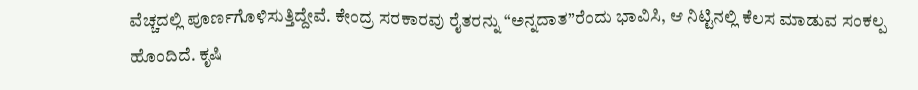ವೆಚ್ಚದಲ್ಲಿ ಪೂರ್ಣಗೊಳಿಸುತ್ತಿದ್ದೇವೆ. ಕೇಂದ್ರ ಸರಕಾರವು ರೈತರನ್ನು “ಅನ್ನದಾತ”ರೆಂದು ಭಾವಿಸಿ, ಆ ನಿಟ್ಟಿನಲ್ಲಿ ಕೆಲಸ ಮಾಡುವ ಸಂಕಲ್ಪ ಹೊಂದಿದೆ. ಕೃಷಿ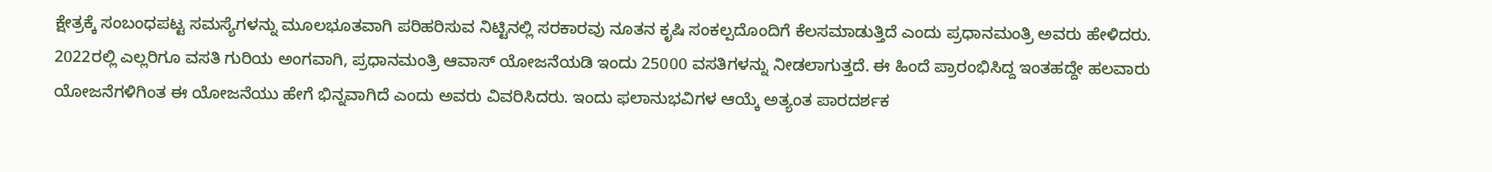ಕ್ಷೇತ್ರಕ್ಕೆ ಸಂಬಂಧಪಟ್ಟ ಸಮಸ್ಯೆಗಳನ್ನು ಮೂಲಭೂತವಾಗಿ ಪರಿಹರಿಸುವ ನಿಟ್ಟಿನಲ್ಲಿ ಸರಕಾರವು ನೂತನ ಕೃಷಿ ಸಂಕಲ್ಪದೊಂದಿಗೆ ಕೆಲಸಮಾಡುತ್ತಿದೆ ಎಂದು ಪ್ರಧಾನಮಂತ್ರಿ ಅವರು ಹೇಳಿದರು.
2022ರಲ್ಲಿ ಎಲ್ಲರಿಗೂ ವಸತಿ ಗುರಿಯ ಅಂಗವಾಗಿ, ಪ್ರಧಾನಮಂತ್ರಿ ಆವಾಸ್ ಯೋಜನೆಯಡಿ ಇಂದು 25000 ವಸತಿಗಳನ್ನು ನೀಡಲಾಗುತ್ತದೆ. ಈ ಹಿಂದೆ ಪ್ರಾರಂಭಿಸಿದ್ದ ಇಂತಹದ್ದೇ ಹಲವಾರು ಯೋಜನೆಗಳಿಗಿಂತ ಈ ಯೋಜನೆಯು ಹೇಗೆ ಭಿನ್ನವಾಗಿದೆ ಎಂದು ಅವರು ವಿವರಿಸಿದರು. ಇಂದು ಫಲಾನುಭವಿಗಳ ಆಯ್ಕೆ ಅತ್ಯಂತ ಪಾರದರ್ಶಕ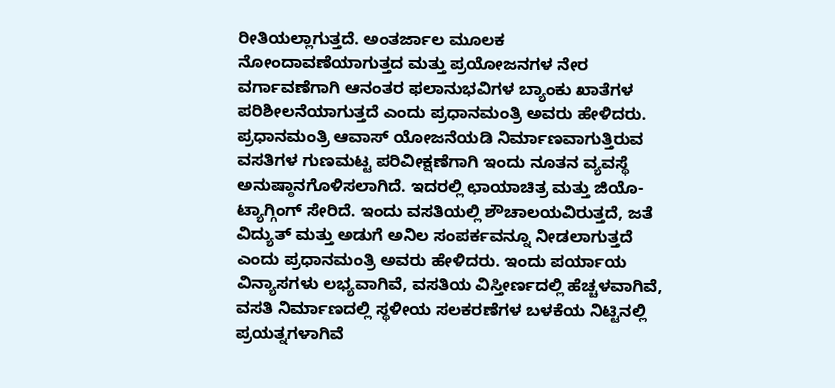ರೀತಿಯಲ್ಲಾಗುತ್ತದೆ. ಅಂತರ್ಜಾಲ ಮೂಲಕ ನೋಂದಾವಣೆಯಾಗುತ್ತದ ಮತ್ತು ಪ್ರಯೋಜನಗಳ ನೇರ ವರ್ಗಾವಣೆಗಾಗಿ ಆನಂತರ ಫಲಾನುಭವಿಗಳ ಬ್ಯಾಂಕು ಖಾತೆಗಳ ಪರಿಶೀಲನೆಯಾಗುತ್ತದೆ ಎಂದು ಪ್ರಧಾನಮಂತ್ರಿ ಅವರು ಹೇಳಿದರು.
ಪ್ರಧಾನಮಂತ್ರಿ ಆವಾಸ್ ಯೋಜನೆಯಡಿ ನಿರ್ಮಾಣವಾಗುತ್ತಿರುವ ವಸತಿಗಳ ಗುಣಮಟ್ಟ ಪರಿವೀಕ್ಷಣೆಗಾಗಿ ಇಂದು ನೂತನ ವ್ಯವಸ್ಥೆ ಅನುಷ್ಠಾನಗೊಳಿಸಲಾಗಿದೆ. ಇದರಲ್ಲಿ ಛಾಯಾಚಿತ್ರ ಮತ್ತು ಜಿಯೊ-ಟ್ಯಾಗ್ಗಿಂಗ್ ಸೇರಿದೆ. ಇಂದು ವಸತಿಯಲ್ಲಿ ಶೌಚಾಲಯವಿರುತ್ತದೆ, ಜತೆ ವಿದ್ಯುತ್ ಮತ್ತು ಅಡುಗೆ ಅನಿಲ ಸಂಪರ್ಕವನ್ನೂ ನೀಡಲಾಗುತ್ತದೆ ಎಂದು ಪ್ರಧಾನಮಂತ್ರಿ ಅವರು ಹೇಳಿದರು. ಇಂದು ಪರ್ಯಾಯ ವಿನ್ಯಾಸಗಳು ಲಭ್ಯವಾಗಿವೆ, ವಸತಿಯ ವಿಸ್ತೀರ್ಣದಲ್ಲಿ ಹೆಚ್ಚಳವಾಗಿವೆ, ವಸತಿ ನಿರ್ಮಾಣದಲ್ಲಿ ಸ್ಥಳೀಯ ಸಲಕರಣೆಗಳ ಬಳಕೆಯ ನಿಟ್ಟಿನಲ್ಲಿ ಪ್ರಯತ್ನಗಳಾಗಿವೆ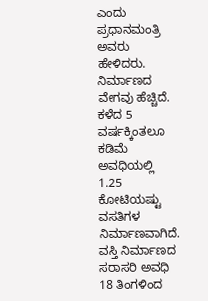ಎಂದು ಪ್ರಧಾನಮಂತ್ರಿ ಅವರು ಹೇಳಿದರು. ನಿರ್ಮಾಣದ ವೇಗವು ಹೆಚ್ಚಿದೆ. ಕಳೆದ 5 ವರ್ಷಕ್ಕಿಂತಲೂ ಕಡಿಮೆ ಅವಧಿಯಲ್ಲಿ 1.25 ಕೋಟಿಯಷ್ಟು ವಸತಿಗಳ ನಿರ್ಮಾಣವಾಗಿದೆ. ವಸ್ತಿ ನಿರ್ಮಾಣದ ಸರಾಸರಿ ಅವಧಿ 18 ತಿಂಗಳಿಂದ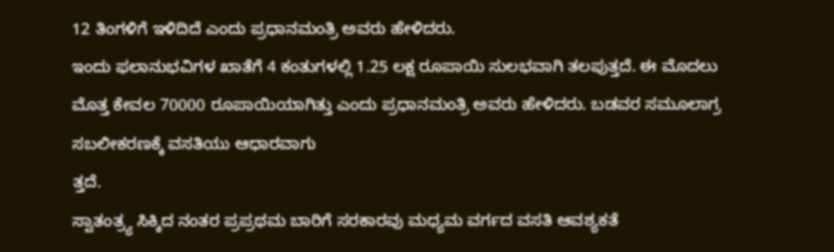12 ತಿಂಗಳಿಗೆ ಇಳಿದಿದೆ ಎಂದು ಪ್ರಧಾನಮಂತ್ರಿ ಅವರು ಹೇಳಿದರು.
ಇಂದು ಫಲಾನುಭವಿಗಳ ಖಾತೆಗೆ 4 ಕಂತುಗಳಲ್ಲಿ 1.25 ಲಕ್ಷ ರೂಪಾಯಿ ಸುಲಭವಾಗಿ ತಲಪುತ್ತದೆ. ಈ ಮೊದಲು ಮೊತ್ತ ಕೇವಲ 70000 ರೂಪಾಯಿಯಾಗಿತ್ತು ಎಂದು ಪ್ರಧಾನಮಂತ್ರಿ ಅವರು ಹೇಳಿದರು. ಬಡವರ ಸಮೂಲಾಗ್ರ ಸಬಲೀಕರಣಕ್ಕೆ ವಸತಿಯು ಆಧಾರವಾಗು
ತ್ತದೆ.
ಸ್ವಾತಂತ್ರ್ಯ ಸಿಕ್ಕಿದ ನಂತರ ಪ್ರಪ್ರಥಮ ಬಾರಿಗೆ ಸರಕಾರವು ಮಧ್ಯಮ ವರ್ಗದ ವಸತಿ ಆವಶ್ಯಕತೆ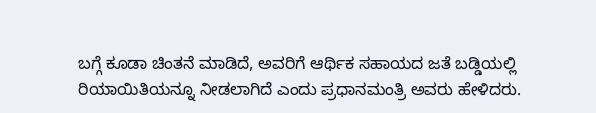ಬಗ್ಗೆ ಕೂಡಾ ಚಿಂತನೆ ಮಾಡಿದೆ, ಅವರಿಗೆ ಆರ್ಥಿಕ ಸಹಾಯದ ಜತೆ ಬಡ್ಡಿಯಲ್ಲಿ ರಿಯಾಯಿತಿಯನ್ನೂ ನೀಡಲಾಗಿದೆ ಎಂದು ಪ್ರಧಾನಮಂತ್ರಿ ಅವರು ಹೇಳಿದರು.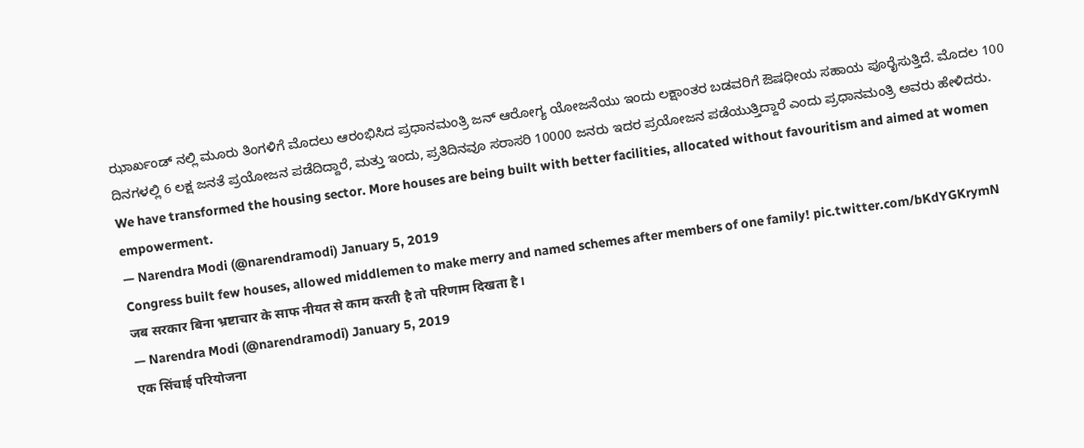ಝಾರ್ಖಂಡ್ ನಲ್ಲಿ ಮೂರು ತಿಂಗಳಿಗೆ ಮೊದಲು ಆರಂಭಿಸಿದ ಪ್ರಧಾನಮಂತ್ರಿ ಜನ್ ಆರೋಗ್ಯ ಯೋಜನೆಯು ಇಂದು ಲಕ್ಷಾಂತರ ಬಡವರಿಗೆ ಔಷಧೀಯ ಸಹಾಯ ಪೂರೈಸುತ್ತಿದೆ. ಮೊದಲ 100 ದಿನಗಳಲ್ಲಿ 6 ಲಕ್ಷ ಜನತೆ ಪ್ರಯೋಜನ ಪಡೆದಿದ್ದಾರೆ, ಮತ್ತು ಇಂದು, ಪ್ರತಿದಿನವೂ ಸರಾಸರಿ 10000 ಜನರು ಇದರ ಪ್ರಯೋಜನ ಪಡೆಯುತ್ತಿದ್ದಾರೆ ಎಂದು ಪ್ರಧಾನಮಂತ್ರಿ ಅವರು ಹೇಳಿದರು.
We have transformed the housing sector. More houses are being built with better facilities, allocated without favouritism and aimed at women empowerment.
— Narendra Modi (@narendramodi) January 5, 2019
Congress built few houses, allowed middlemen to make merry and named schemes after members of one family! pic.twitter.com/bKdYGKrymN
जब सरकार बिना भ्रष्टाचार के साफ नीयत से काम करती है तो परिणाम दिखता है।
— Narendra Modi (@narendramodi) January 5, 2019
एक सिंचाई परियोजना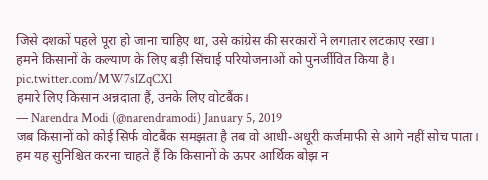जिसे दशकों पहले पूरा हो जाना चाहिए था, उसे कांग्रेस की सरकारों ने लगातार लटकाए रखा।
हमने किसानों के कल्याण के लिए बड़ी सिंचाई परियोजनाओं को पुनर्जीवित किया है। pic.twitter.com/MW7slZqCXl
हमारे लिए किसान अन्नदाता हैं, उनके लिए वोटबैंक।
— Narendra Modi (@narendramodi) January 5, 2019
जब किसानों को कोई सिर्फ वोटबैंक समझता है तब वो आधी-अधूरी कर्जमाफी से आगे नहीं सोच पाता।
हम यह सुनिश्चित करना चाहते हैं कि किसानों के ऊपर आर्थिक बोझ न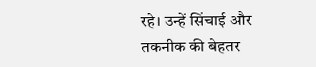रहे। उन्हें सिंचाई और तकनीक की बेहतर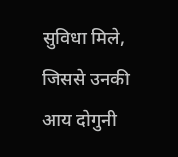सुविधा मिले, जिससे उनकी आय दोगुनी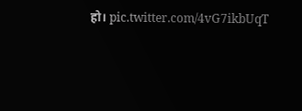हो। pic.twitter.com/4vG7ikbUqT